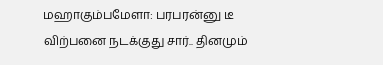மஹாகும்பமேளா: பரபரன்னு டீ விற்பனை நடக்குது சார்.. தினமும்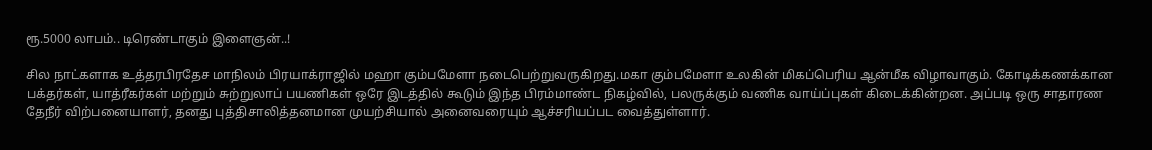ரூ.5000 லாபம்.. டிரெண்டாகும் இளைஞன்..!

சில நாட்களாக உத்தரபிரதேச மாநிலம் பிரயாக்ராஜில் மஹா கும்பமேளா நடைபெற்றுவருகிறது.மகா கும்பமேளா உலகின் மிகப்பெரிய ஆன்மீக விழாவாகும். கோடிக்கணக்கான பக்தர்கள், யாத்ரீகர்கள் மற்றும் சுற்றுலாப் பயணிகள் ஒரே இடத்தில் கூடும் இந்த பிரம்மாண்ட நிகழ்வில், பலருக்கும் வணிக வாய்ப்புகள் கிடைக்கின்றன. அப்படி ஒரு சாதாரண தேநீர் விற்பனையாளர், தனது புத்திசாலித்தனமான முயற்சியால் அனைவரையும் ஆச்சரியப்பட வைத்துள்ளார்.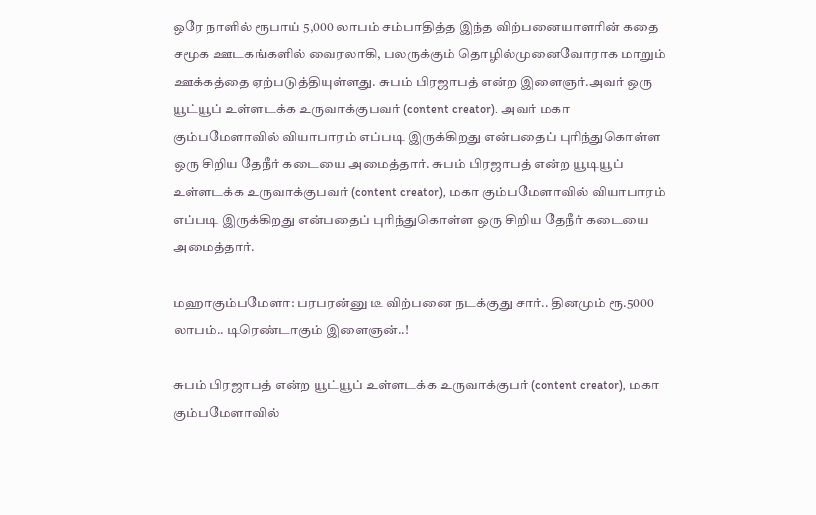ஒரே நாளில் ரூபாய் 5,000 லாபம் சம்பாதித்த இந்த விற்பனையாளரின் கதை சமூக ஊடகங்களில் வைரலாகி, பலருக்கும் தொழில்முனைவோராக மாறும் ஊக்கத்தை ஏற்படுத்தியுள்ளது. சுபம் பிரஜாபத் என்ற இளைஞர்.அவர் ஒரு யூட்யூப் உள்ளடக்க உருவாக்குபவர் (content creator). அவர் மகா கும்பமேளாவில் வியாபாரம் எப்படி இருக்கிறது என்பதைப் புரிந்துகொள்ள ஒரு சிறிய தேநீர் கடையை அமைத்தார். சுபம் பிரஜாபத் என்ற யூடியூப் உள்ளடக்க உருவாக்குபவர் (content creator), மகா கும்பமேளாவில் வியாபாரம் எப்படி இருக்கிறது என்பதைப் புரிந்துகொள்ள ஒரு சிறிய தேநீர் கடையை அமைத்தார்.

மஹாகும்பமேளா: பரபரன்னு டீ விற்பனை நடக்குது சார்.. தினமும் ரூ.5000 லாபம்.. டிரெண்டாகும் இளைஞன்..!

சுபம் பிரஜாபத் என்ற யூட்யூப் உள்ளடக்க உருவாக்குபர் (content creator), மகா கும்பமேளாவில்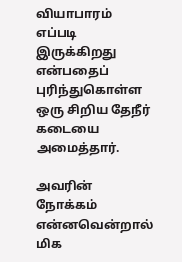வியாபாரம் எப்படி இருக்கிறது என்பதைப் புரிந்துகொள்ள ஒரு சிறிய தேநீர் கடையை அமைத்தார்.

அவரின் நோக்கம் என்னவென்றால் மிக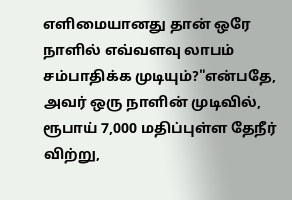எளிமையானது தான் ஒரே நாளில் எவ்வளவு லாபம் சம்பாதிக்க முடியும்?"என்பதே, அவர் ஒரு நாளின் முடிவில், ரூபாய் 7,000 மதிப்புள்ள தேநீர் விற்று,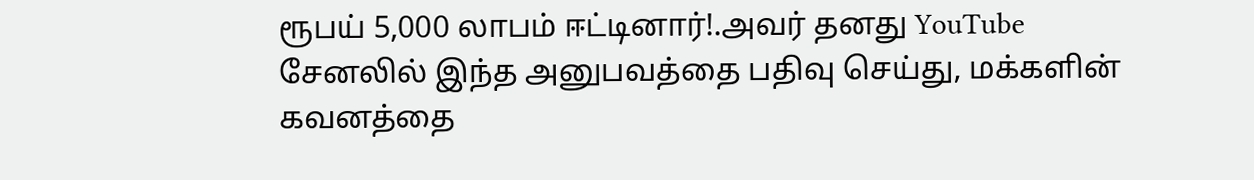ரூபய் 5,000 லாபம் ஈட்டினார்!.அவர் தனது YouTube சேனலில் இந்த அனுபவத்தை பதிவு செய்து, மக்களின் கவனத்தை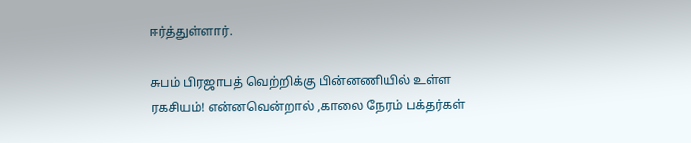ஈர்த்துள்ளார்.

சுபம் பிரஜாபத் வெற்றிக்கு பின்னணியில் உள்ள ரகசியம்! என்னவென்றால் ,காலை நேரம் பக்தர்கள்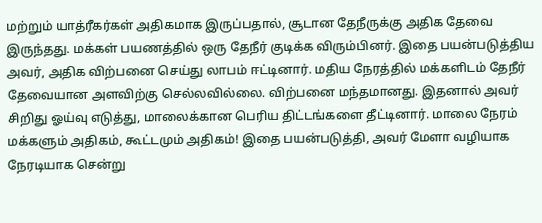மற்றும் யாத்ரீகர்கள் அதிகமாக இருப்பதால், சூடான தேநீருக்கு அதிக தேவை இருந்தது. மக்கள் பயணத்தில் ஒரு தேநீர் குடிக்க விரும்பினர். இதை பயன்படுத்திய அவர், அதிக விற்பனை செய்து லாபம் ஈட்டினார். மதிய நேரத்தில் மக்களிடம் தேநீர் தேவையான அளவிற்கு செல்லவில்லை. விற்பனை மந்தமானது. இதனால் அவர் சிறிது ஓய்வு எடுத்து, மாலைக்கான பெரிய திட்டங்களை தீட்டினார். மாலை நேரம் மக்களும் அதிகம், கூட்டமும் அதிகம்! இதை பயன்படுத்தி, அவர் மேளா வழியாக நேரடியாக சென்று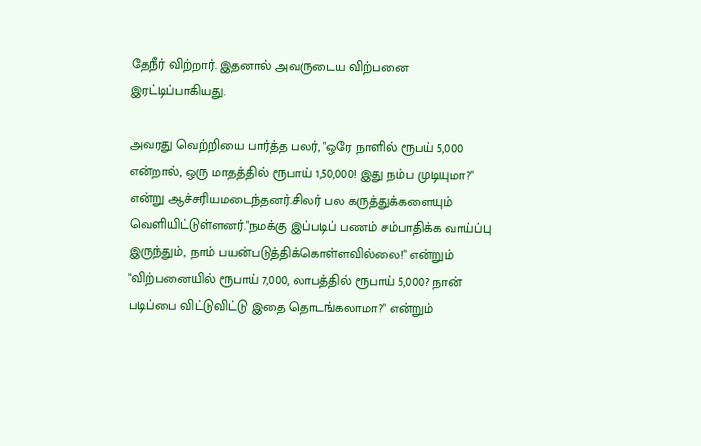தேநீர் விற்றார். இதனால் அவருடைய விற்பனை இரட்டிப்பாகியது.

அவரது வெற்றியை பார்த்த பலர், "ஒரே நாளில் ரூபய் 5,000 என்றால், ஒரு மாதத்தில் ரூபாய் 1,50,000! இது நம்ப முடியுமா?" என்று ஆச்சரியமடைந்தனர்.சிலர் பல கருத்துக்களையும் வெளியிட்டுள்ளனர்."நமக்கு இப்படிப் பணம் சம்பாதிக்க வாய்ப்பு இருந்தும், நாம் பயன்படுத்திக்கொள்ளவில்லை!" என்றும் "விற்பனையில் ரூபாய் 7,000, லாபத்தில் ரூபாய் 5,000? நான் படிப்பை விட்டுவிட்டு இதை தொடங்கலாமா?" என்றும்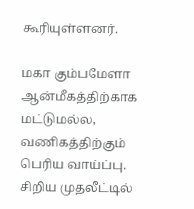கூரியுள்ளனர்.

மகா கும்பமேளா ஆன்மீகத்திற்காக மட்டுமல்ல, வணிகத்திற்கும் பெரிய வாய்ப்பு. சிறிய முதலீட்டில்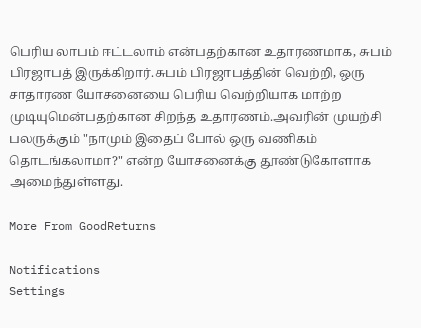பெரிய லாபம் ஈட்டலாம் என்பதற்கான உதாரணமாக, சுபம் பிரஜாபத் இருக்கிறார்.சுபம் பிரஜாபத்தின் வெற்றி, ஒரு சாதாரண யோசனையை பெரிய வெற்றியாக மாற்ற முடியுமென்பதற்கான சிறந்த உதாரணம்.அவரின் முயற்சி பலருக்கும் "நாமும் இதைப் போல் ஒரு வணிகம் தொடங்கலாமா?" என்ற யோசனைக்கு தூண்டுகோளாக அமைந்துள்ளது.

More From GoodReturns

Notifications
Settings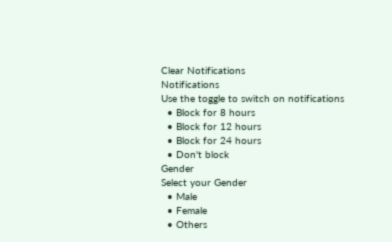Clear Notifications
Notifications
Use the toggle to switch on notifications
  • Block for 8 hours
  • Block for 12 hours
  • Block for 24 hours
  • Don't block
Gender
Select your Gender
  • Male
  • Female
  • Others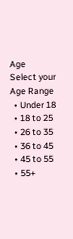Age
Select your Age Range
  • Under 18
  • 18 to 25
  • 26 to 35
  • 36 to 45
  • 45 to 55
  • 55+